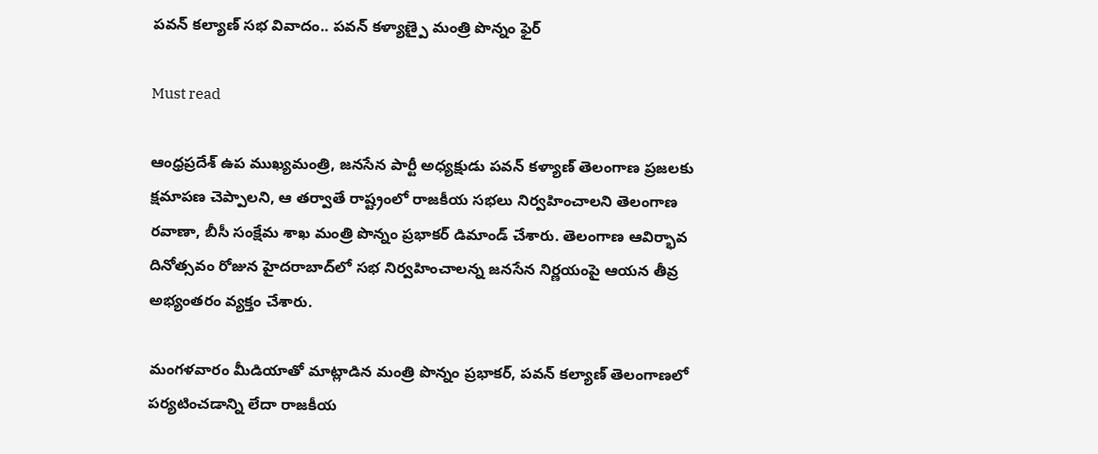పవన్ కల్యాణ్ సభ వివాదం.. పవన్ కళ్యాణ్పై మంత్రి పొన్నం ఫైర్

Must read

ఆంధ్రప్రదేశ్ ఉప ముఖ్యమంత్రి, జనసేన పార్టీ అధ్యక్షుడు పవన్ కళ్యాణ్ తెలంగాణ ప్రజలకు క్షమాపణ చెప్పాలని, ఆ తర్వాతే రాష్ట్రంలో రాజకీయ సభలు నిర్వహించాలని తెలంగాణ రవాణా, బీసీ సంక్షేమ శాఖ మంత్రి పొన్నం ప్రభాకర్ డిమాండ్ చేశారు. తెలంగాణ ఆవిర్భావ దినోత్సవం రోజున హైదరాబాద్‌లో సభ నిర్వహించాలన్న జనసేన నిర్ణయంపై ఆయన తీవ్ర అభ్యంతరం వ్యక్తం చేశారు.

మంగళవారం మీడియాతో మాట్లాడిన మంత్రి పొన్నం ప్రభాకర్, పవన్ కల్యాణ్ తెలంగాణలో పర్యటించడాన్ని లేదా రాజకీయ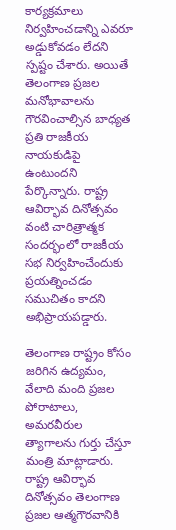కార్యక్రమాలు నిర్వహించడాన్ని ఎవరూ అడ్డుకోవడం లేదని స్పష్టం చేశారు. అయితే తెలంగాణ ప్రజల మనోభావాలను గౌరవించాల్సిన బాధ్యత ప్రతి రాజకీయ నాయకుడిపై ఉంటుందని పేర్కొన్నారు. రాష్ట్ర ఆవిర్భావ దినోత్సవం వంటి చారిత్రాత్మక సందర్భంలో రాజకీయ సభ నిర్వహించేందుకు ప్రయత్నించడం సముచితం కాదని అభిప్రాయపడ్డారు.

తెలంగాణ రాష్ట్రం కోసం జరిగిన ఉద్యమం, వేలాది మంది ప్రజల పోరాటాలు, అమరవీరుల త్యాగాలను గుర్తు చేస్తూ మంత్రి మాట్లాడారు. రాష్ట్ర ఆవిర్భావ దినోత్సవం తెలంగాణ ప్రజల ఆత్మగౌరవానికి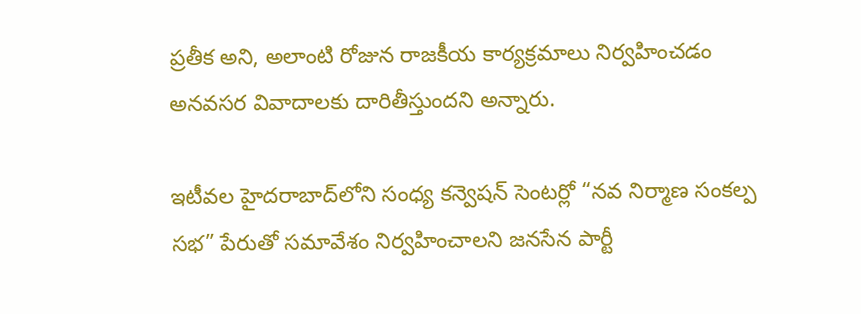ప్రతీక అని, అలాంటి రోజున రాజకీయ కార్యక్రమాలు నిర్వహించడం అనవసర వివాదాలకు దారితీస్తుందని అన్నారు.

ఇటీవల హైదరాబాద్‌లోని సంధ్య కన్వెషన్ సెంటర్లో “నవ నిర్మాణ సంకల్ప సభ” పేరుతో సమావేశం నిర్వహించాలని జనసేన పార్టీ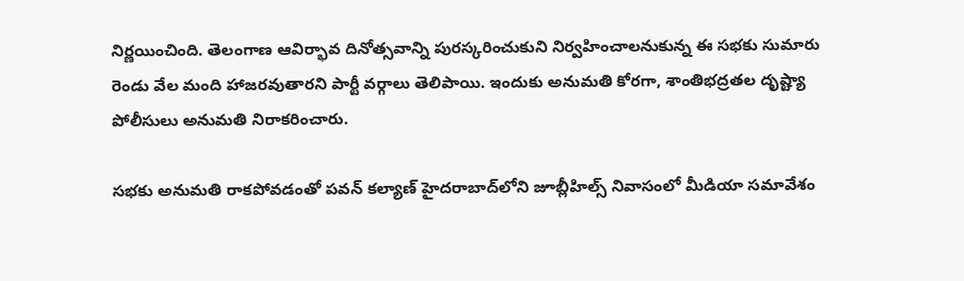నిర్ణయించింది. తెలంగాణ ఆవిర్భావ దినోత్సవాన్ని పురస్కరించుకుని నిర్వహించాలనుకున్న ఈ సభకు సుమారు రెండు వేల మంది హాజరవుతారని పార్టీ వర్గాలు తెలిపాయి. ఇందుకు అనుమతి కోరగా, శాంతిభద్రతల దృష్ట్యా పోలీసులు అనుమతి నిరాకరించారు.

సభకు అనుమతి రాకపోవడంతో పవన్ కల్యాణ్ హైదరాబాద్‌లోని జూబ్లీహిల్స్ నివాసంలో మీడియా సమావేశం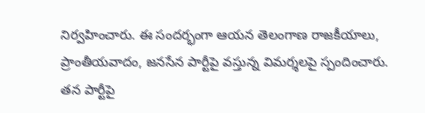నిర్వహించారు. ఈ సందర్భంగా ఆయన తెలంగాణ రాజకీయాలు, ప్రాంతీయవాదం, జనసేన పార్టీపై వస్తున్న విమర్శలపై స్పందించారు. తన పార్టీపై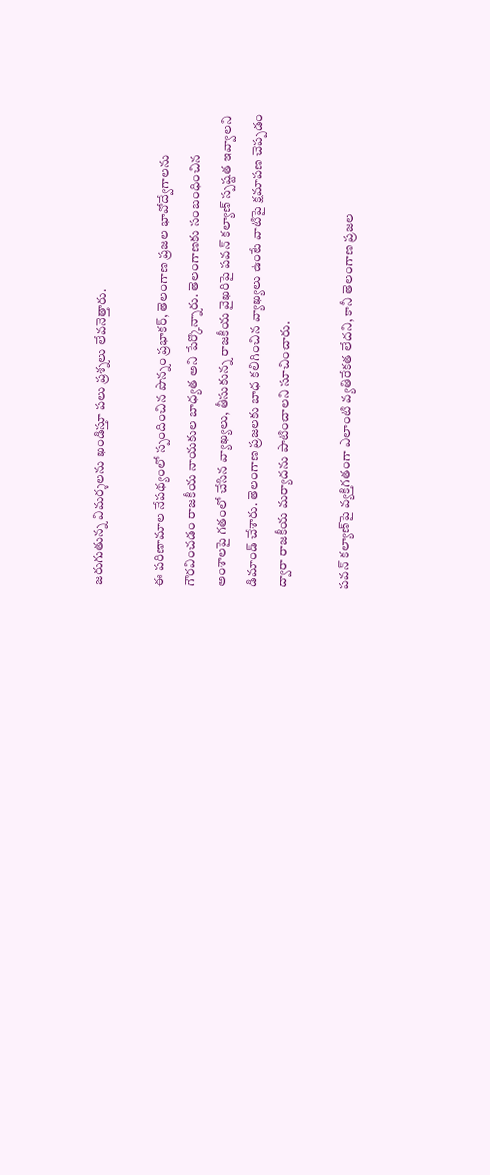జరుగుతున్న విమర్శలను ఖండిస్తూ పలు ప్రశ్నలు లేవనెత్తారు.

ఈ పరిణామాల నేపథ్యంలో స్పందించిన పొన్నం ప్రభాకర్, తెలంగాణ ప్రజల భావోద్వేగాలను గౌరవించడం రాజకీయ నాయకుల బాధ్యత అని పేర్కొన్నారు. తెలంగాణకు సంబంధించిన అంశాలపై గతంలో చేసిన వ్యాఖ్యలు, తీసుకున్న రాజకీయ వైఖరిపై పవన్ కల్యాణ్ స్పష్టత ఇవ్వాలని డిమాండ్ చేశారు. తెలంగాణ ప్రజలకు బాధ కలిగించిన వ్యాఖ్యలు ఉంటే వాటిపై క్షమాపణ చెప్పడం ద్వారా రాజకీయ మర్యాదను పాటించాలని సూచించారు.

పవన్ కల్యాణ్‌పై వ్యక్తిగతంగా ఎలాంటి వ్యతిరేకత లేదని, కానీ తెలంగాణ ప్రజల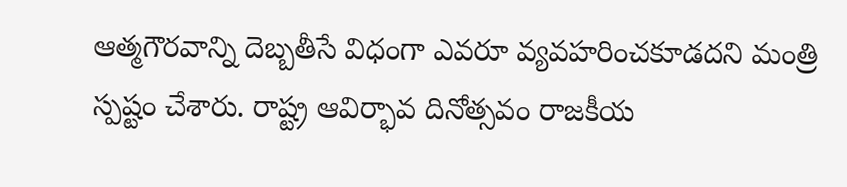ఆత్మగౌరవాన్ని దెబ్బతీసే విధంగా ఎవరూ వ్యవహరించకూడదని మంత్రి స్పష్టం చేశారు. రాష్ట్ర ఆవిర్భావ దినోత్సవం రాజకీయ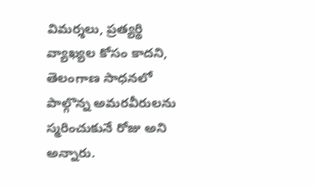విమర్శలు, ప్రత్యర్థి వ్యాఖ్యల కోసం కాదని, తెలంగాణ సాధనలో పాల్గొన్న అమరవీరులను స్మరించుకునే రోజు అని అన్నారు.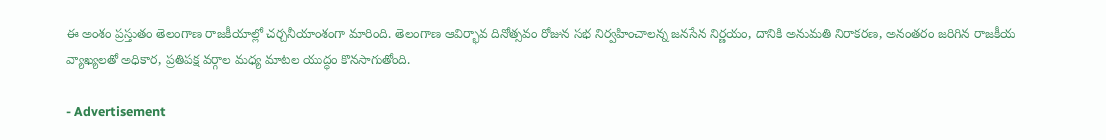ఈ అంశం ప్రస్తుతం తెలంగాణ రాజకీయాల్లో చర్చనీయాంశంగా మారింది. తెలంగాణ ఆవిర్భావ దినోత్సవం రోజున సభ నిర్వహించాలన్న జనసేన నిర్ణయం, దానికి అనుమతి నిరాకరణ, అనంతరం జరిగిన రాజకీయ వ్యాఖ్యలతో అధికార, ప్రతిపక్ష వర్గాల మధ్య మాటల యుద్ధం కొనసాగుతోంది.

- Advertisement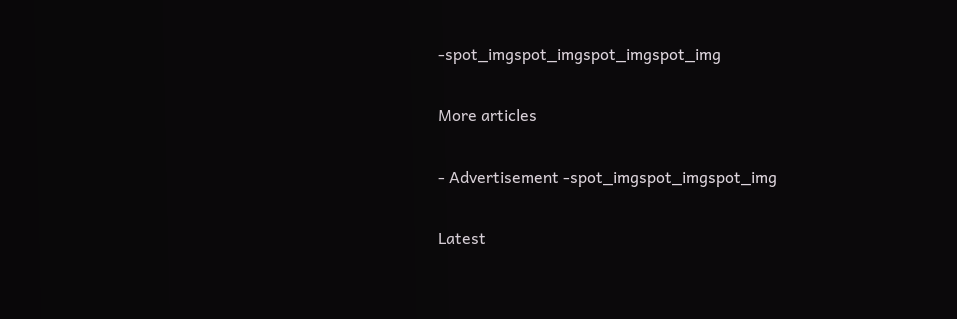-spot_imgspot_imgspot_imgspot_img

More articles

- Advertisement -spot_imgspot_imgspot_img

Latest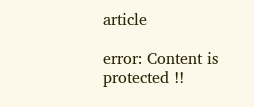article

error: Content is protected !!